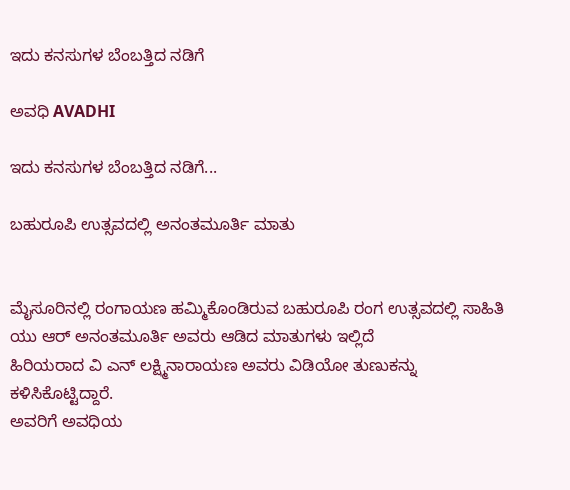ಇದು ಕನಸುಗಳ ಬೆಂಬತ್ತಿದ ನಡಿಗೆ‍

ಅವಧಿ AVADHI

ಇದು ಕನಸುಗಳ ಬೆಂಬತ್ತಿದ ನಡಿಗೆ...

ಬಹುರೂಪಿ ಉತ್ಸವದಲ್ಲಿ ಅನಂತಮೂರ್ತಿ ಮಾತು


ಮೈಸೂರಿನಲ್ಲಿ ರಂಗಾಯಣ ಹಮ್ಮಿಕೊಂಡಿರುವ ಬಹುರೂಪಿ ರಂಗ ಉತ್ಸವದಲ್ಲಿ ಸಾಹಿತಿ ಯು ಆರ್ ಅನಂತಮೂರ್ತಿ ಅವರು ಆಡಿದ ಮಾತುಗಳು ಇಲ್ಲಿದೆ
ಹಿರಿಯರಾದ ವಿ ಎನ್ ಲಕ್ಷ್ಮಿನಾರಾಯಣ ಅವರು ವಿಡಿಯೋ ತುಣುಕನ್ನು ಕಳಿಸಿಕೊಟ್ಟಿದ್ದಾರೆ.
ಅವರಿಗೆ ಅವಧಿಯ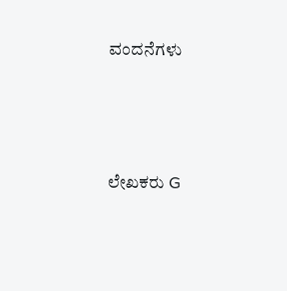ವಂದನೆಗಳು



ಲೇಖಕರು G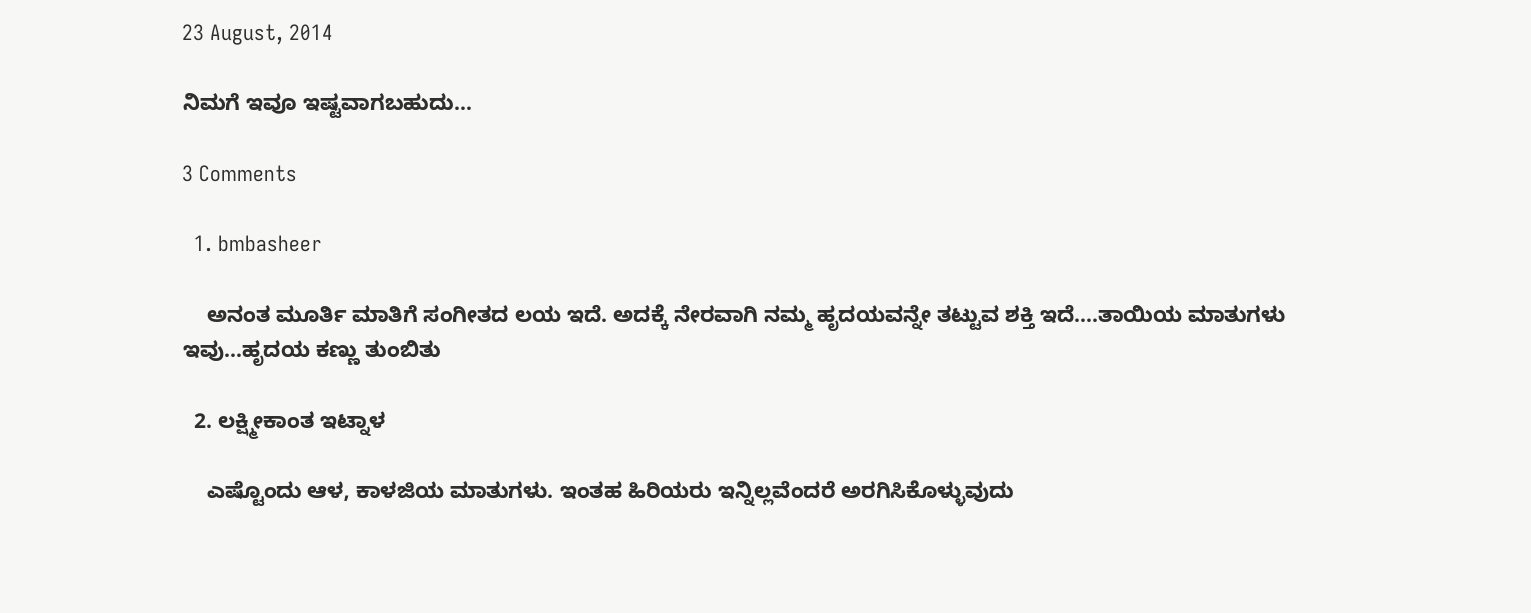23 August, 2014

ನಿಮಗೆ ಇವೂ ಇಷ್ಟವಾಗಬಹುದು…

3 Comments

  1. bmbasheer

    ಅನಂತ ಮೂರ್ತಿ ಮಾತಿಗೆ ಸಂಗೀತದ ಲಯ ಇದೆ. ಅದಕ್ಕೆ ನೇರವಾಗಿ ನಮ್ಮ ಹೃದಯವನ್ನೇ ತಟ್ಟುವ ಶಕ್ತಿ ಇದೆ….ತಾಯಿಯ ಮಾತುಗಳು ಇವು…ಹೃದಯ ಕಣ್ಣು ತುಂಬಿತು

  2. ಲಕ್ಷ್ಮೀಕಾಂತ ಇಟ್ನಾಳ

    ಎಷ್ಟೊಂದು ಆಳ, ಕಾಳಜಿಯ ಮಾತುಗಳು. ಇಂತಹ ಹಿರಿಯರು ಇನ್ನಿಲ್ಲವೆಂದರೆ ಅರಗಿಸಿಕೊಳ್ಳುವುದು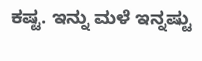ಕಷ್ಟ. ಇನ್ನು ಮಳೆ ಇನ್ನಷ್ಟು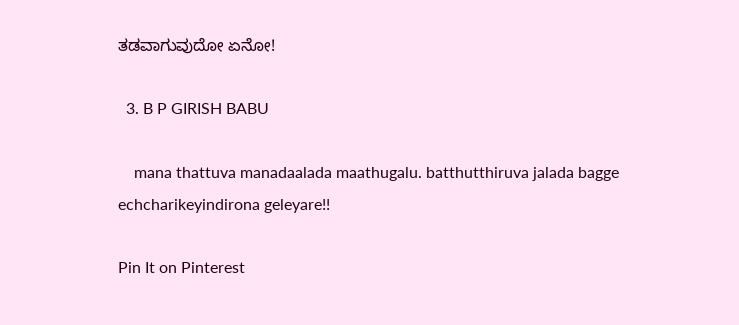ತಡವಾಗುವುದೋ ಏನೋ!

  3. B P GIRISH BABU

    mana thattuva manadaalada maathugalu. batthutthiruva jalada bagge echcharikeyindirona geleyare!!

Pin It on Pinterest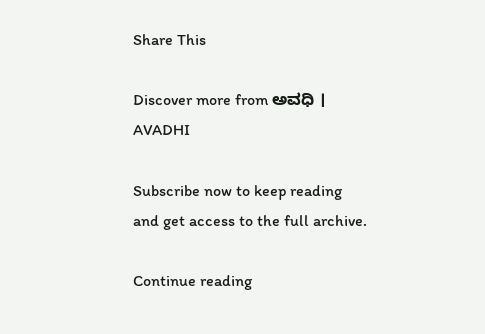Share This

Discover more from ಅವಧಿ । AVADHI

Subscribe now to keep reading and get access to the full archive.

Continue reading